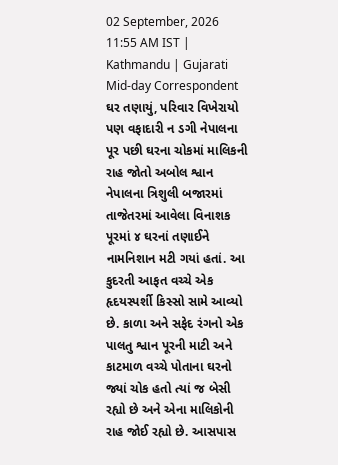02 September, 2026 11:55 AM IST | Kathmandu | Gujarati Mid-day Correspondent
ઘર તણાયું, પરિવાર વિખેરાયો પણ વફાદારી ન ડગી નેપાલના પૂર પછી ઘરના ચોકમાં માલિકની રાહ જોતો અબોલ શ્વાન
નેપાલના ત્રિશુલી બજારમાં તાજેતરમાં આવેલા વિનાશક પૂરમાં ૪ ઘરનાં તણાઈને નામનિશાન મટી ગયાં હતાં. આ કુદરતી આફત વચ્ચે એક હૃદયસ્પર્શી કિસ્સો સામે આવ્યો છે. કાળા અને સફેદ રંગનો એક પાલતુ શ્વાન પૂરની માટી અને કાટમાળ વચ્ચે પોતાના ઘરનો જ્યાં ચોક હતો ત્યાં જ બેસી રહ્યો છે અને એના માલિકોની રાહ જોઈ રહ્યો છે. આસપાસ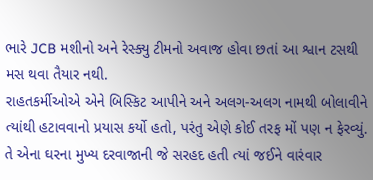ભારે JCB મશીનો અને રેસ્ક્યુ ટીમનો અવાજ હોવા છતાં આ શ્વાન ટસથી મસ થવા તૈયાર નથી.
રાહતકર્મીઓએ એને બિસ્કિટ આપીને અને અલગ-અલગ નામથી બોલાવીને ત્યાંથી હટાવવાનો પ્રયાસ કર્યો હતો, પરંતુ એણે કોઈ તરફ મોં પણ ન ફેરવ્યું. તે એના ઘરના મુખ્ય દરવાજાની જે સરહદ હતી ત્યાં જઈને વારંવાર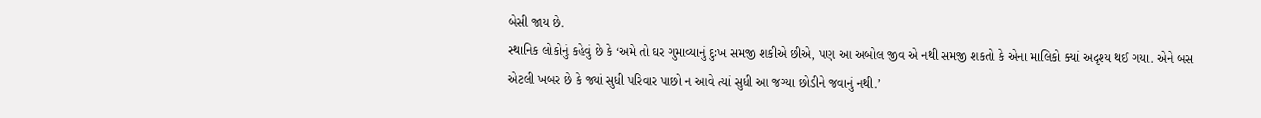બેસી જાય છે.
સ્થાનિક લોકોનું કહેવું છે કે ‘અમે તો ઘર ગુમાવ્યાનું દુઃખ સમજી શકીએ છીએ, પણ આ અબોલ જીવ એ નથી સમજી શકતો કે એના માલિકો ક્યાં અદૃશ્ય થઈ ગયા. એને બસ એટલી ખબર છે કે જ્યાં સુધી પરિવાર પાછો ન આવે ત્યાં સુધી આ જગ્યા છોડીને જવાનું નથી.’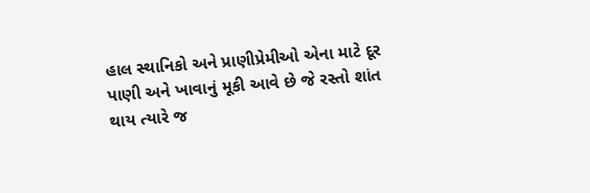હાલ સ્થાનિકો અને પ્રાણીપ્રેમીઓ એના માટે દૂર પાણી અને ખાવાનું મૂકી આવે છે જે રસ્તો શાંત થાય ત્યારે જ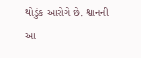થોડુંક આરોગે છે. શ્વાનની આ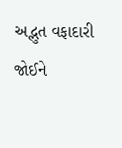અદ્ભુત વફાદારી જોઈને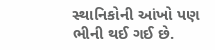સ્થાનિકોની આંખો પણ ભીની થઈ ગઈ છે.